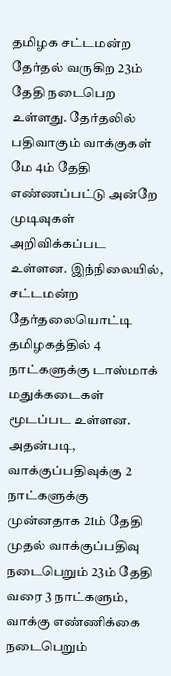தமிழக சட்டமன்ற தேர்தல் வருகிற 23ம் தேதி நடைபெற உள்ளது. தேர்தலில் பதிவாகும் வாக்குகள் மே 4ம் தேதி எண்ணப்பட்டு அன்றே முடிவுகள் அறிவிக்கப்பட உள்ளன. இந்நிலையில், சட்டமன்ற தேர்தலையொட்டி தமிழகத்தில் 4 நாட்களுக்கு டாஸ்மாக் மதுக்கடைகள் மூடப்பட உள்ளன. அதன்படி, வாக்குப்பதிவுக்கு 2 நாட்களுக்கு முன்னதாக 21ம் தேதி முதல் வாக்குப்பதிவு நடைபெறும் 23ம் தேதி வரை 3 நாட்களும், வாக்கு எண்ணிக்கை நடைபெறும்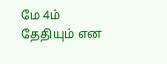மே 4ம் தேதியும் என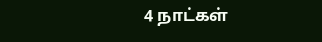4 நாட்கள்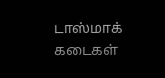டாஸ்மாக் கடைகள்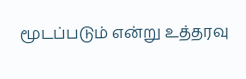மூடப்படும் என்று உத்தரவு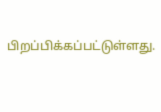பிறப்பிக்கப்பட்டுள்ளது.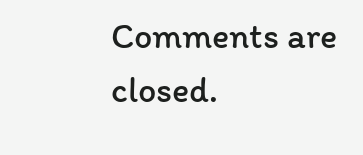Comments are closed.